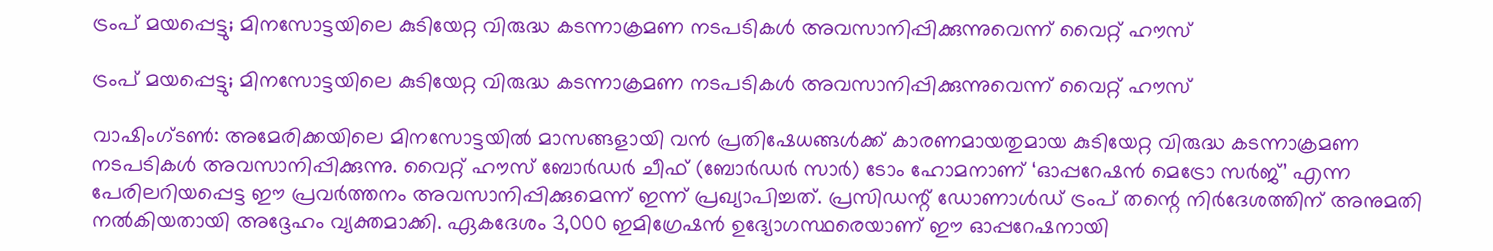ട്രംപ് മയപ്പെട്ടു; മിനസോട്ടയിലെ കുടിയേറ്റ വിരുദ്ധ കടന്നാക്രമണ നടപടികൾ അവസാനിപ്പിക്കുന്നുവെന്ന് വൈറ്റ് ഹൗസ്

ട്രംപ് മയപ്പെട്ടു; മിനസോട്ടയിലെ കുടിയേറ്റ വിരുദ്ധ കടന്നാക്രമണ നടപടികൾ അവസാനിപ്പിക്കുന്നുവെന്ന് വൈറ്റ് ഹൗസ്

വാഷിംഗ്ടൺ: അമേരിക്കയിലെ മിനസോട്ടയിൽ മാസങ്ങളായി വൻ പ്രതിഷേധങ്ങൾക്ക് കാരണമായതുമായ കുടിയേറ്റ വിരുദ്ധ കടന്നാക്രമണ നടപടികൾ അവസാനിപ്പിക്കുന്നു. വൈറ്റ് ഹൗസ് ബോർഡർ ചീഫ് (ബോർഡർ സാർ) ടോം ഹോമനാണ് ‘ഓപ്പറേഷൻ മെട്രോ സർജ്’ എന്ന പേരിലറിയപ്പെട്ട ഈ പ്രവർത്തനം അവസാനിപ്പിക്കുമെന്ന് ഇന്ന് പ്രഖ്യാപിച്ചത്. പ്രസിഡന്റ് ഡോണാൾഡ് ട്രംപ് തന്റെ നിർദേശത്തിന് അനുമതി നൽകിയതായി അദ്ദേഹം വ്യക്തമാക്കി. ഏകദേശം 3,000 ഇമിഗ്രേഷൻ ഉദ്യോഗസ്ഥരെയാണ് ഈ ഓപ്പറേഷനായി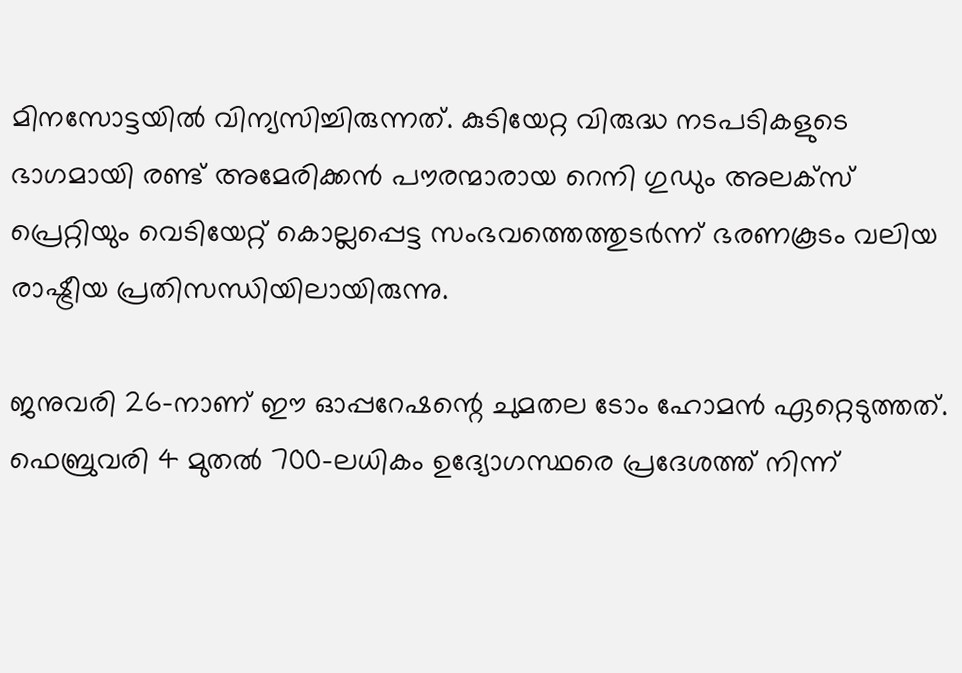മിനസോട്ടയിൽ വിന്യസിച്ചിരുന്നത്. കുടിയേറ്റ വിരുദ്ധ നടപടികളുടെ ഭാഗമായി രണ്ട് അമേരിക്കൻ പൗരന്മാരായ റെനി ഗുഡും അലക്സ് പ്രെറ്റിയും വെടിയേറ്റ് കൊല്ലപ്പെട്ട സംഭവത്തെത്തുടർന്ന് ഭരണകൂടം വലിയ രാഷ്ട്രീയ പ്രതിസന്ധിയിലായിരുന്നു.

ജനുവരി 26-നാണ് ഈ ഓപ്പറേഷന്റെ ചുമതല ടോം ഹോമൻ ഏറ്റെടുത്തത്.
ഫെബ്രുവരി 4 മുതൽ 700-ലധികം ഉദ്യോഗസ്ഥരെ പ്രദേശത്ത് നിന്ന്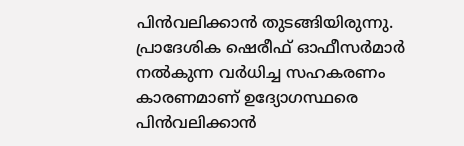പിൻവലിക്കാൻ തുടങ്ങിയിരുന്നു. പ്രാദേശിക ഷെരീഫ് ഓഫീസർമാർ നൽകുന്ന വർധിച്ച സഹകരണം കാരണമാണ് ഉദ്യോഗസ്ഥരെ പിൻവലിക്കാൻ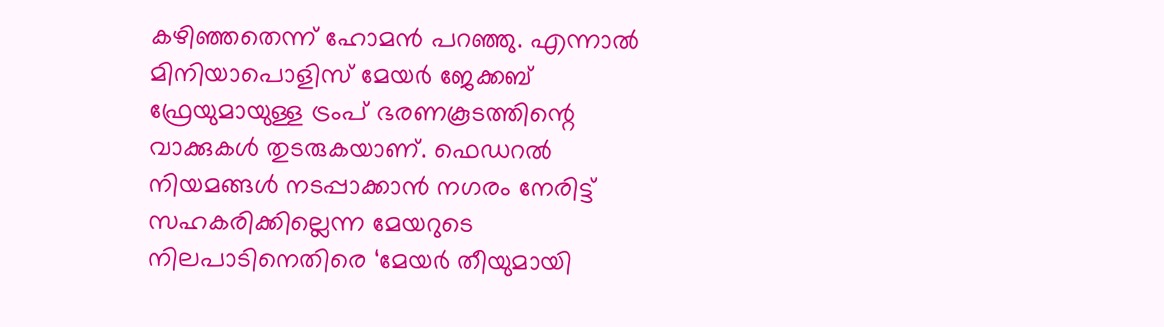കഴിഞ്ഞതെന്ന് ഹോമൻ പറഞ്ഞു. എന്നാൽ മിനിയാപൊളിസ് മേയർ ജേക്കബ് ഫ്രേയുമായുള്ള ട്രംപ് ഭരണകൂടത്തിന്റെ വാക്കുകൾ തുടരുകയാണ്. ഫെഡറൽ നിയമങ്ങൾ നടപ്പാക്കാൻ നഗരം നേരിട്ട് സഹകരിക്കില്ലെന്ന മേയറുടെ നിലപാടിനെതിരെ ‘മേയർ തീയുമായി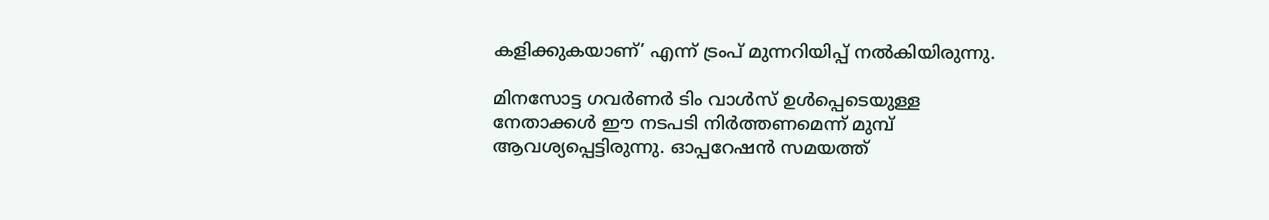കളിക്കുകയാണ്’ എന്ന് ട്രംപ് മുന്നറിയിപ്പ് നൽകിയിരുന്നു.

മിനസോട്ട ഗവർണർ ടിം വാൾസ് ഉൾപ്പെടെയുള്ള നേതാക്കൾ ഈ നടപടി നിർത്തണമെന്ന് മുമ്പ് ആവശ്യപ്പെട്ടിരുന്നു. ഓപ്പറേഷൻ സമയത്ത്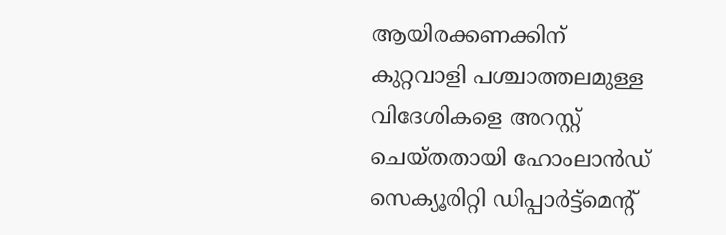ആയിരക്കണക്കിന് കുറ്റവാളി പശ്ചാത്തലമുള്ള വിദേശികളെ അറസ്റ്റ് ചെയ്തതായി ഹോംലാൻഡ് സെക്യൂരിറ്റി ഡിപ്പാർട്ട്മെന്റ്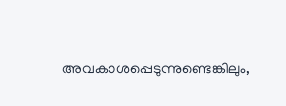അവകാശപ്പെടുന്നുണ്ടെങ്കിലും,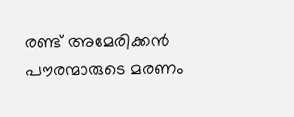രണ്ട് അമേരിക്കൻ പൗരന്മാരുടെ മരണം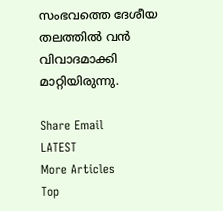സംഭവത്തെ ദേശീയ തലത്തിൽ വൻ വിവാദമാക്കി മാറ്റിയിരുന്നു.

Share Email
LATEST
More Articles
Top